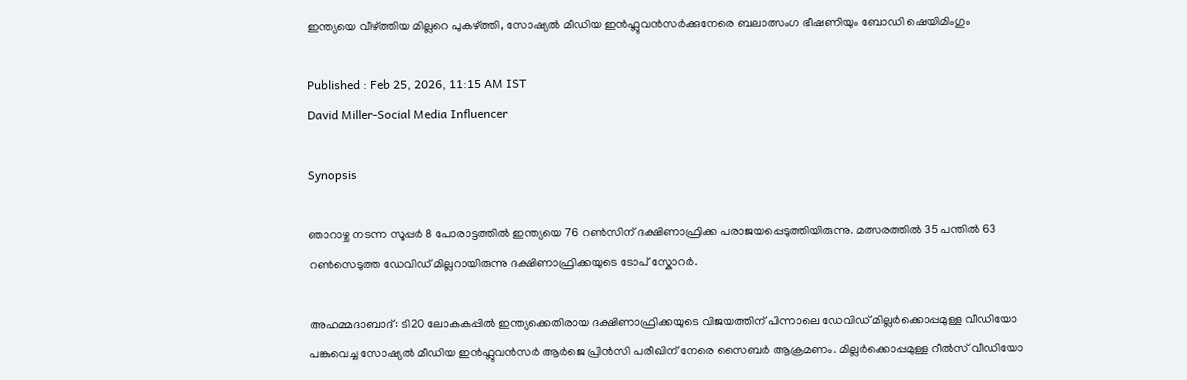ഇന്ത്യയെ വീഴ്ത്തിയ മില്ലറെ പുകഴ്ത്തി, സോഷ്യൽ മീഡിയ ഇൻഫ്ലുവൻസർക്കുനേരെ ബലാത്സംഗ ഭീഷണിയും ബോഡി ഷെയിമിംഗും

Published : Feb 25, 2026, 11:15 AM IST
David Miller-Social Media Influencer

Synopsis

ഞാറാഴ്ച നടന്ന സൂപ്പർ 8 പോരാട്ടത്തിൽ ഇന്ത്യയെ 76 റൺസിന് ദക്ഷിണാഫ്രിക്ക പരാജയപ്പെടുത്തിയിരുന്നു. മത്സരത്തിൽ 35 പന്തിൽ 63 റൺസെടുത്ത ഡേവിഡ് മില്ലറായിരുന്നു ദക്ഷിണാഫ്രിക്കയുടെ ടോപ് സ്കോറർ.

അഹമ്മദാബാദ്: ടി20 ലോകകപ്പിൽ ഇന്ത്യക്കെതിരായ ദക്ഷിണാഫ്രിക്കയുടെ വിജയത്തിന് പിന്നാലെ ഡേവിഡ് മില്ലർക്കൊപ്പമുള്ള വീഡിയോ പങ്കുവെച്ച സോഷ്യൽ മീഡിയ ഇൻഫ്ലുവൻസർ ആർജെ പ്രിൻസി പരീഖിന് നേരെ സൈബർ ആക്രമണം. മില്ലർക്കൊപ്പമുള്ള റീൽസ് വീഡിയോ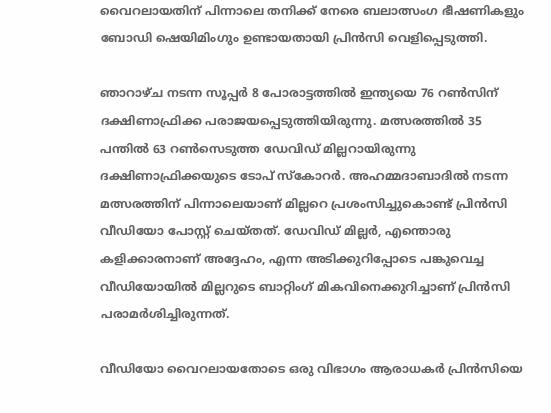വൈറലായതിന് പിന്നാലെ തനിക്ക് നേരെ ബലാത്സംഗ ഭീഷണികളും ബോഡി ഷെയിമിംഗും ഉണ്ടായതായി പ്രിൻസി വെളിപ്പെടുത്തി.

ഞാറാഴ്ച നടന്ന സൂപ്പർ 8 പോരാട്ടത്തിൽ ഇന്ത്യയെ 76 റൺസിന് ദക്ഷിണാഫ്രിക്ക പരാജയപ്പെടുത്തിയിരുന്നു. മത്സരത്തിൽ 35 പന്തിൽ 63 റൺസെടുത്ത ഡേവിഡ് മില്ലറായിരുന്നു ദക്ഷിണാഫ്രിക്കയുടെ ടോപ് സ്കോറർ. അഹമ്മദാബാദിൽ നടന്ന മത്സരത്തിന് പിന്നാലെയാണ് മില്ലറെ പ്രശംസിച്ചുകൊണ്ട് പ്രിൻസി വീഡിയോ പോസ്റ്റ് ചെയ്തത്. ഡേവിഡ് മില്ലർ, എന്തൊരു കളിക്കാരനാണ് അദ്ദേഹം, എന്ന അടിക്കുറിപ്പോടെ പങ്കുവെച്ച വീഡിയോയിൽ മില്ലറുടെ ബാറ്റിംഗ് മികവിനെക്കുറിച്ചാണ് പ്രിൻസി പരാമർശിച്ചിരുന്നത്.

വീഡിയോ വൈറലായതോടെ ഒരു വിഭാഗം ആരാധകർ പ്രിൻസിയെ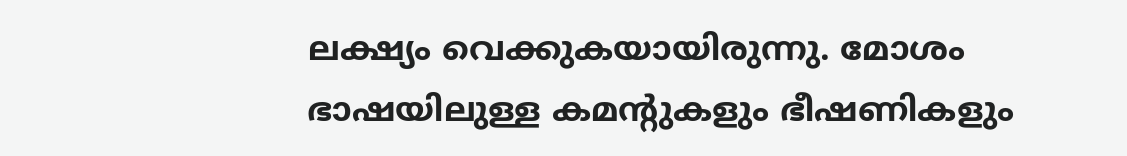ലക്ഷ്യം വെക്കുകയായിരുന്നു. മോശം ഭാഷയിലുള്ള കമന്‍റുകളും ഭീഷണികളും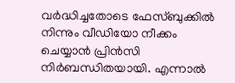വർദ്ധിച്ചതോടെ ഫേസ്ബുക്കിൽ നിന്നും വീഡിയോ നീക്കം ചെയ്യാൻ പ്രിൻസി നിർബന്ധിതയായി. എന്നാൽ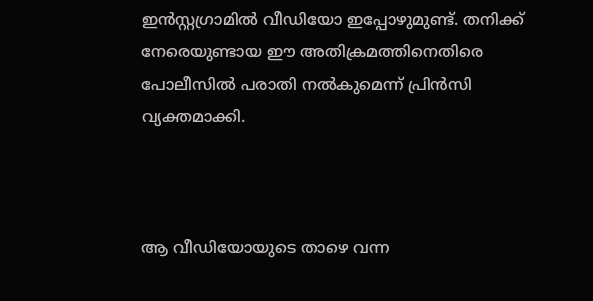ഇൻസ്റ്റഗ്രാമിൽ വീഡിയോ ഇപ്പോഴുമുണ്ട്. തനിക്ക് നേരെയുണ്ടായ ഈ അതിക്രമത്തിനെതിരെ പോലീസിൽ പരാതി നൽകുമെന്ന് പ്രിൻസി വ്യക്തമാക്കി.



ആ വീഡിയോയുടെ താഴെ വന്ന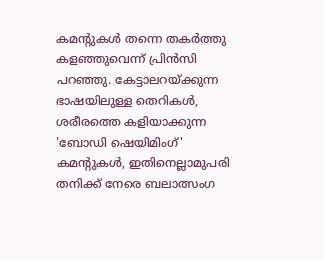കമന്‍റുകൾ തന്നെ തകർത്തു കളഞ്ഞുവെന്ന് പ്രിന്‍സി പറഞ്ഞു. കേട്ടാലറയ്ക്കുന്ന ഭാഷയിലുള്ള തെറികൾ, ശരീരത്തെ കളിയാക്കുന്ന 'ബോഡി ഷെയിമിംഗ്' കമന്‍റുകൾ, ഇതിനെല്ലാമുപരി തനിക്ക് നേരെ ബലാത്സംഗ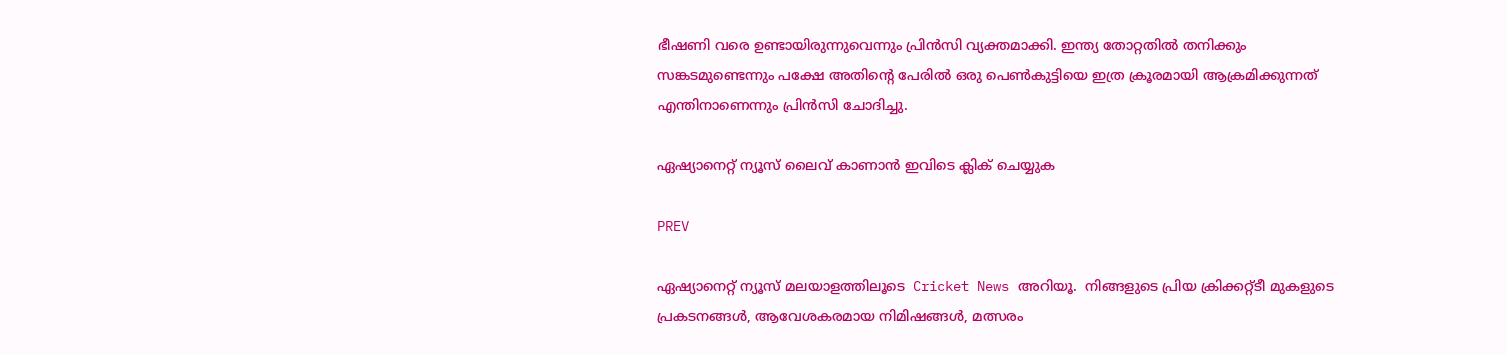ഭീഷണി വരെ ഉണ്ടായിരുന്നുവെന്നും പ്രിന്‍സി വ്യക്തമാക്കി. ഇന്ത്യ തോറ്റതിൽ തനിക്കും സങ്കടമുണ്ടെന്നും പക്ഷേ അതിന്‍റെ പേരിൽ ഒരു പെൺകുട്ടിയെ ഇത്ര ക്രൂരമായി ആക്രമിക്കുന്നത് എന്തിനാണെന്നും പ്രിന്‍സി ചോദിച്ചു.

ഏഷ്യാനെറ്റ് ന്യൂസ് ലൈവ് കാണാന്‍ ഇവിടെ ക്ലിക് ചെയ്യുക

PREV

ഏഷ്യാനെറ്റ് ന്യൂസ് മലയാളത്തിലൂടെ  Cricket News അറിയൂ.  നിങ്ങളുടെ പ്രിയ ക്രിക്കറ്റ്ടീ മുകളുടെ പ്രകടനങ്ങൾ, ആവേശകരമായ നിമിഷങ്ങൾ, മത്സരം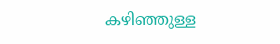കഴിഞ്ഞുള്ള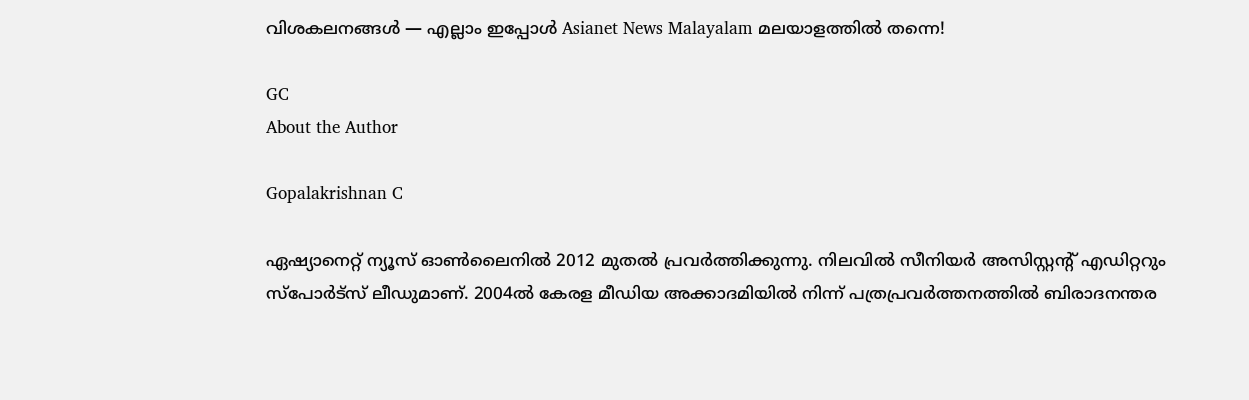വിശകലനങ്ങൾ — എല്ലാം ഇപ്പോൾ Asianet News Malayalam മലയാളത്തിൽ തന്നെ!

GC
About the Author

Gopalakrishnan C

ഏഷ്യാനെറ്റ് ന്യൂസ് ഓണ്‍ലൈനില്‍ 2012 മുതല്‍ പ്രവര്‍ത്തിക്കുന്നു. നിലവില്‍ സീനിയര്‍ അസിസ്റ്റന്‍റ് എഡിറ്ററും സ്പോർട്സ് ലീഡുമാണ്. 2004ൽ കേരള മീഡിയ അക്കാദമിയില്‍ നിന്ന് പത്രപ്രവര്‍ത്തനത്തില്‍ ബിരാദനന്തര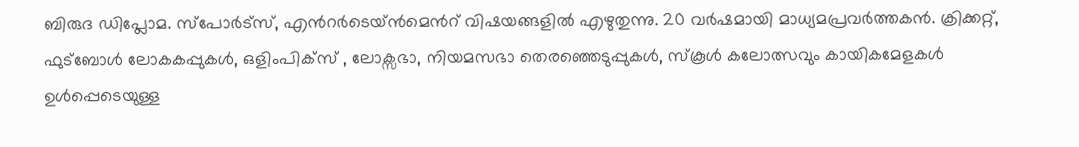ബിരുദ ഡിപ്ലോമ. സ്പോര്‍ട്സ്, എന്‍റര്‍ടെയ്ൻമെന്‍റ് വിഷയങ്ങളില്‍ എഴുതുന്നു. 20 വര്‍ഷമായി മാധ്യമപ്രവര്‍ത്തകൻ. ക്രിക്കറ്റ്, ഫുട്ബോള്‍ ലോകകപ്പുകൾ, ഒളിംപിക്സ് , ലോക്സഭാ, നിയമസഭാ തെരഞ്ഞെടുപ്പുകള്‍, സ്കൂള്‍ കലോത്സവും കായികമേളകള്‍ ഉള്‍പ്പെടെയുള്ള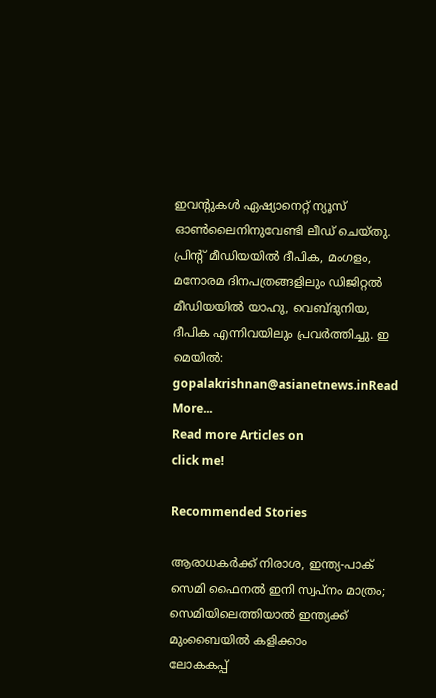ഇവന്‍റുകള്‍ ഏഷ്യാനെറ്റ് ന്യൂസ് ഓണ്‍ലൈനിനുവേണ്ടി ലീഡ് ചെയ്തു. പ്രിന്‍റ് മീഡിയയില്‍ ദീപിക, മംഗളം, മനോരമ ദിനപത്രങ്ങളിലും ഡിജിറ്റൽ മീഡിയയില്‍ യാഹു, വെബ്ദുനിയ, ദീപിക എന്നിവയിലും പ്രവര്‍ത്തിച്ചു. ഇ മെയില്‍: gopalakrishnan@asianetnews.inRead More...
Read more Articles on
click me!

Recommended Stories

ആരാധകർക്ക് നിരാശ, ഇന്ത്യ-പാക് സെമി ഫൈനൽ ഇനി സ്വപ്നം മാത്രം; സെമിയിലെത്തിയാല്‍ ഇന്ത്യക്ക് മുംബൈയില്‍ കളിക്കാം
ലോകകപ്പ്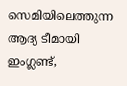സെമിയിലെത്തുന്ന ആദ്യ ടീമായി ഇംഗ്ലണ്ട്,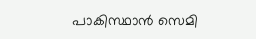പാകിസ്ഥാൻ സെമി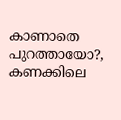കാണാതെ പുറത്തായോ?, കണക്കിലെ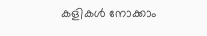കളികൾ നോക്കാം